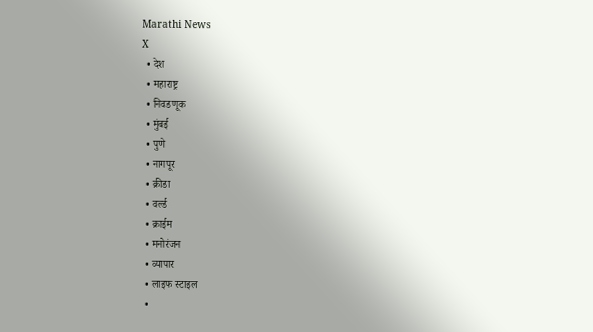Marathi News
X
  • देश
  • महाराष्ट्र
  • निवडणूक
  • मुंबई
  • पुणे
  • नागपूर
  • क्रीडा
  • वर्ल्ड
  • क्राईम
  • मनोरंजन
  • व्यापार
  • लाइफ स्टाइल
  •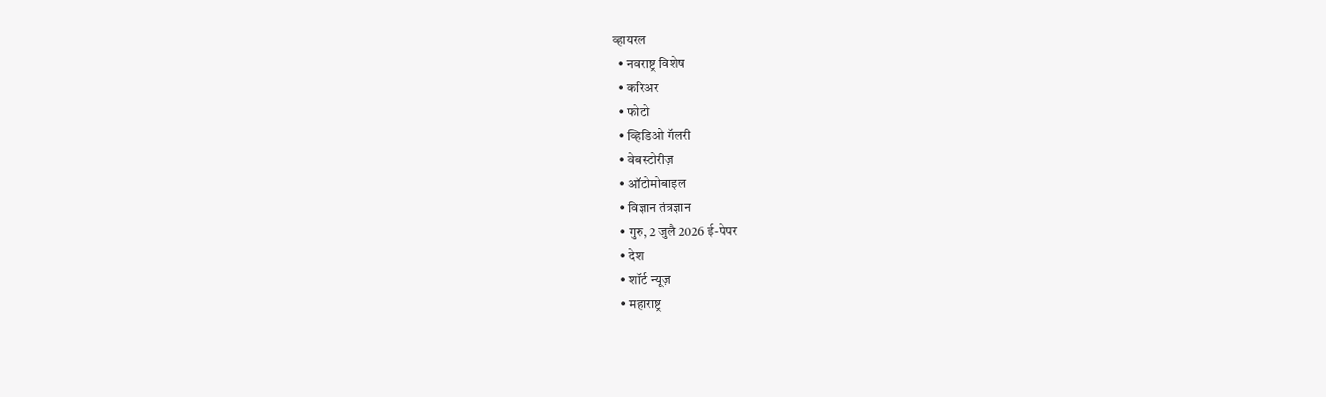व्हायरल
  • नवराष्ट्र विशेष
  • करिअर
  • फोटो
  • व्हिडिओ गॅलरी
  • वेबस्टोरीज़
  • ऑटोमोबाइल
  • विज्ञान तंत्रज्ञान
  • गुरु, 2 जुलै 2026 ई-पेपर
  • देश
  • शॉर्ट न्यूज़
  • महाराष्ट्र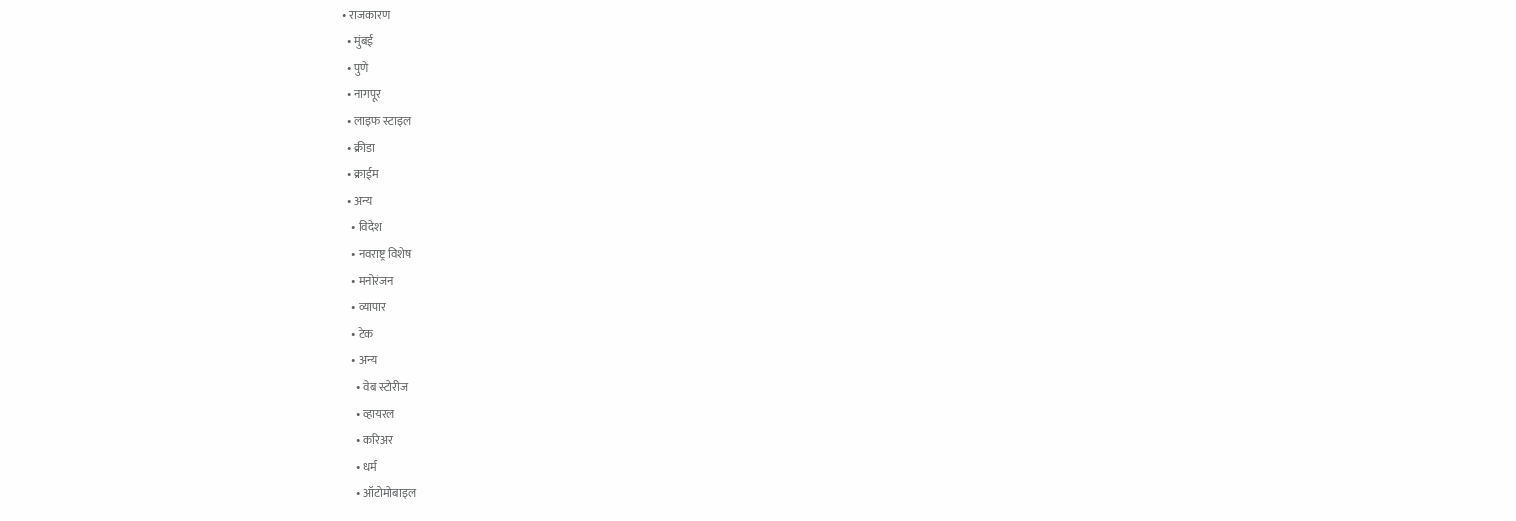• राजकारण
  • मुंबई
  • पुणे
  • नागपूर
  • लाइफ स्टाइल
  • क्रीडा
  • क्राईम
  • अन्य
    • विदेश
    • नवराष्ट्र विशेष
    • मनोरंजन
    • व्यापार
    • टेक
    • अन्य
      • वेब स्टोरीज
      • व्हायरल
      • करिअर
      • धर्म
      • ऑटोमोबाइल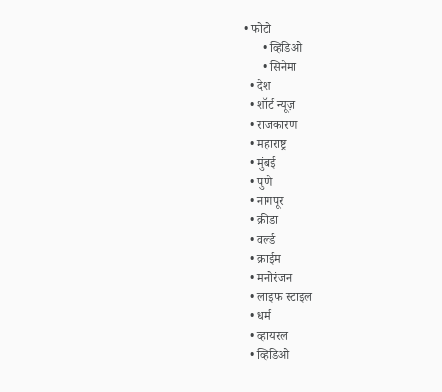• फोटो
      • व्हिडिओ
      • सिनेमा
  • देश
  • शॉर्ट न्यूज़
  • राजकारण
  • महाराष्ट्र
  • मुंबई
  • पुणे
  • नागपूर
  • क्रीडा
  • वर्ल्ड
  • क्राईम
  • मनोरंजन
  • लाइफ स्टाइल
  • धर्म
  • व्हायरल
  • व्हिडिओ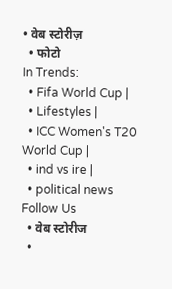• वेब स्टोरीज़
  • फोटो
In Trends:
  • Fifa World Cup |
  • Lifestyles |
  • ICC Women's T20 World Cup |
  • ind vs ire |
  • political news
Follow Us
  • वेब स्टोरीज
  •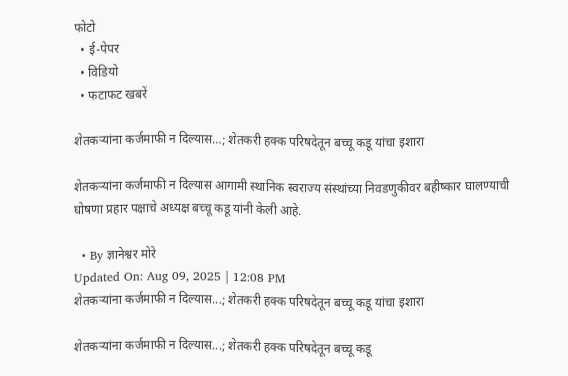फोटो
  • ई-पेपर
  • विडियो
  • फटाफट खबरें

शेतकऱ्यांना कर्जमाफी न दिल्यास…; शेतकरी हक्क परिषदेतून बच्चू कडू यांचा इशारा

शेतकऱ्यांना कर्जमाफी न दिल्यास आगामी स्थानिक स्वराज्य संस्थांच्या निवडणुकीवर बहीष्कार घालण्याची घोषणा प्रहार पक्षाचे अध्यक्ष बच्चू कडू यांनी केली आहे.

  • By ज्ञानेश्वर मोरे
Updated On: Aug 09, 2025 | 12:08 PM
शेतकऱ्यांना कर्जमाफी न दिल्यास...; शेतकरी हक्क परिषदेतून बच्चू कडू यांचा इशारा

शेतकऱ्यांना कर्जमाफी न दिल्यास...; शेतकरी हक्क परिषदेतून बच्चू कडू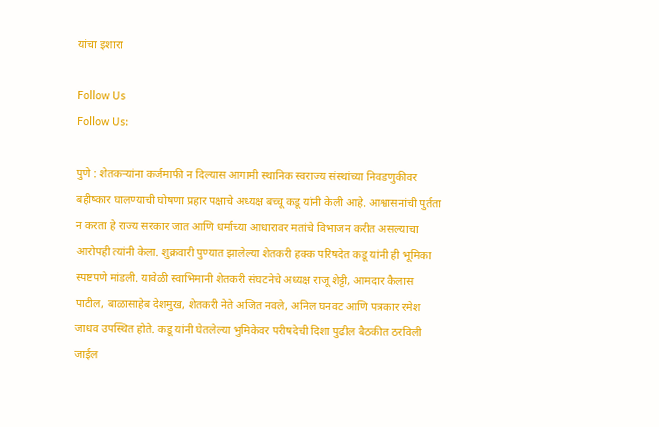यांचा इशारा

Follow Us
Follow Us:

पुणे : शेतकऱ्यांना कर्जमाफी न दिल्यास आगामी स्थानिक स्वराज्य संस्थांच्या निवडणुकीवर बहीष्कार घालण्याची घोषणा प्रहार पक्षाचे अध्यक्ष बच्चू कडू यांनी केली आहे. आश्वासनांची पुर्तता न करता हे राज्य सरकार जात आणि धर्माच्या आधारावर मतांचे विभाजन करीत असल्याचा आरोपही त्यांनी केला. शुक्रवारी पुण्यात झालेल्या शेतकरी हक्क परिषदेत कडू यांनी ही भूमिका स्पष्टपणे मांडली. यावेळी स्वाभिमानी शेतकरी संघटनेचे अध्यक्ष राजू शेट्टी, आमदार कैलास पाटील, बाळासाहेब देशमुख, शेतकरी नेते अजित नवले, अनिल घनवट आणि पत्रकार रमेश जाधव उपस्थित होते. कडू यांनी घेतलेल्या भुमिकेवर परीषदेची दिशा पुढील बैठकीत ठरविली जाईल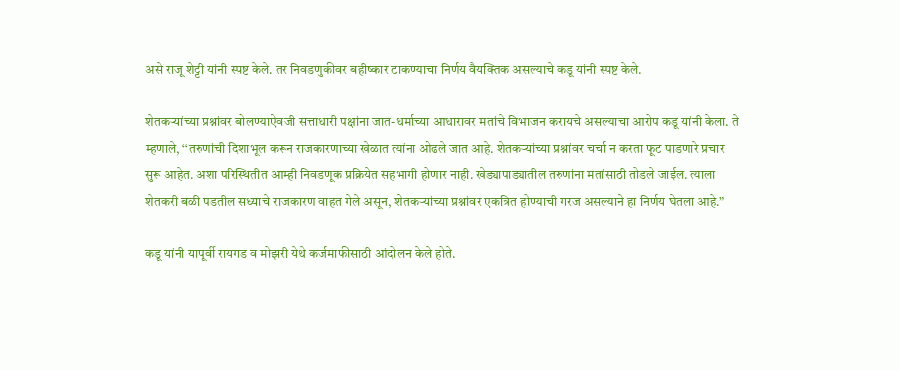असे राजू शेट्टी यांनी स्पष्ट केले. तर निवडणुकीवर बहीष्कार टाकण्याचा निर्णय वैयक्तिक असल्याचे कडू यांनी स्पष्ट केले.

शेतकऱ्यांच्या प्रश्नांवर बोलण्याऐवजी सत्ताधारी पक्षांना जात-धर्माच्या आधारावर मतांचे विभाजन करायचे असल्याचा आरोप कडू यांनी केला. ते म्हणाले, ‘‘तरुणांची दिशाभूल करून राजकारणाच्या खेळात त्यांना ओढले जात आहे. शेतकऱ्यांच्या प्रश्नांवर चर्चा न करता फूट पाडणारे प्रचार सुरू आहेत. अशा परिस्थितीत आम्ही निवडणूक प्रक्रियेत सहभागी होणार नाही. खेड्यापाड्यातील तरुणांना मतांसाठी तोडले जाईल. त्याला शेतकरी बळी पडतील सध्याचे राजकारण वाहत गेले असून, शेतकऱ्यांच्या प्रश्नांवर एकत्रित होण्याची गरज असल्याने हा निर्णय घेतला आहे.”

कडू यांनी यापूर्वी रायगड व मोझरी येथे कर्जमाफीसाठी आंदोलन केले होते.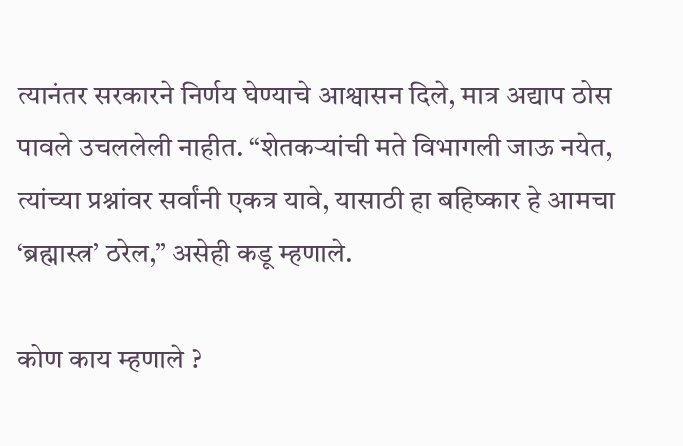त्यानंतर सरकारने निर्णय घेण्याचे आश्वासन दिले, मात्र अद्याप ठोस पावले उचललेली नाहीत. “शेतकऱ्यांची मते विभागली जाऊ नयेत, त्यांच्या प्रश्नांवर सर्वांनी एकत्र यावे, यासाठी हा बहिष्कार हे आमचा ‘ब्रह्मास्त्र’ ठरेल,” असेही कडू म्हणाले.

कोण काय म्हणाले ?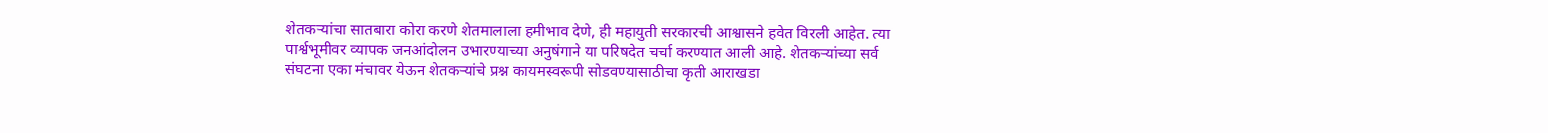शेतकऱ्यांचा सातबारा कोरा करणे शेतमालाला हमीभाव देणे, ही महायुती सरकारची आश्वासने हवेत विरली आहेत. त्या पार्श्वभूमीवर व्यापक जनआंदोलन उभारण्याच्या अनुषंगाने या परिषदेत चर्चा करण्यात आली आहे. शेतकऱ्यांच्या सर्व संघटना एका मंचावर येऊन शेतकऱ्यांचे प्रश्न कायमस्वरूपी सोडवण्यासाठीचा कृती आराखडा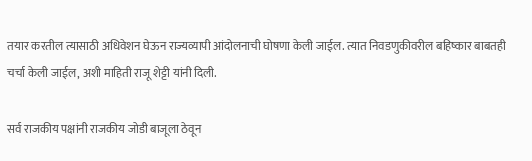तयार करतील त्यासाठी अधिवेशन घेऊन राज्यव्यापी आंदोलनाची घोषणा केली जाईल. त्यात निवडणुकीवरील बहिष्कार बाबतही चर्चा केली जाईल, अशी माहिती राजू शेट्टी यांनी दिली.

सर्व राजकीय पक्षांनी राजकीय जोडी बाजूला ठेवून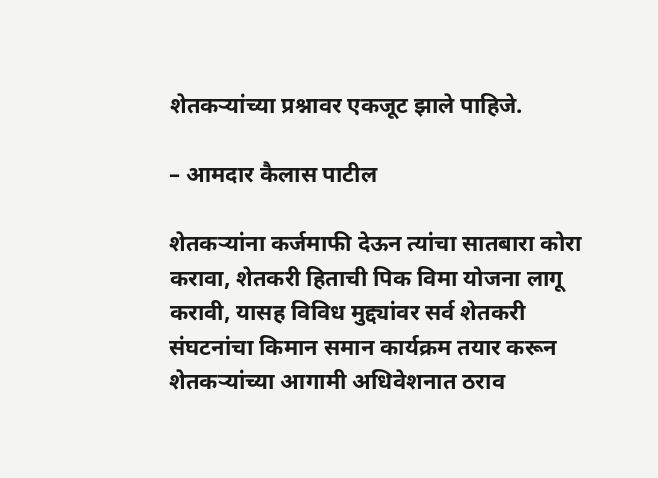शेतकऱ्यांच्या प्रश्नावर एकजूट झाले पाहिजे.

– आमदार कैलास पाटील

शेतकऱ्यांना कर्जमाफी देऊन त्यांचा सातबारा कोरा करावा, शेतकरी हिताची पिक विमा योजना लागू करावी, यासह विविध मुद्द्यांवर सर्व शेतकरी संघटनांचा किमान समान कार्यक्रम तयार करून शेतकऱ्यांच्या आगामी अधिवेशनात ठराव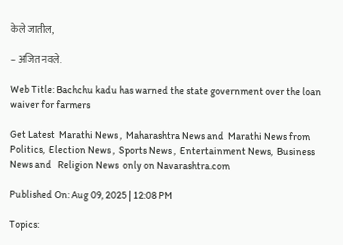केले जातील,

– अजित नवले.

Web Title: Bachchu kadu has warned the state government over the loan waiver for farmers

Get Latest  Marathi News ,  Maharashtra News and  Marathi News from Politics,  Election News ,  Sports News ,  Entertainment News,  Business News and   Religion News  only on Navarashtra.com

Published On: Aug 09, 2025 | 12:08 PM

Topics: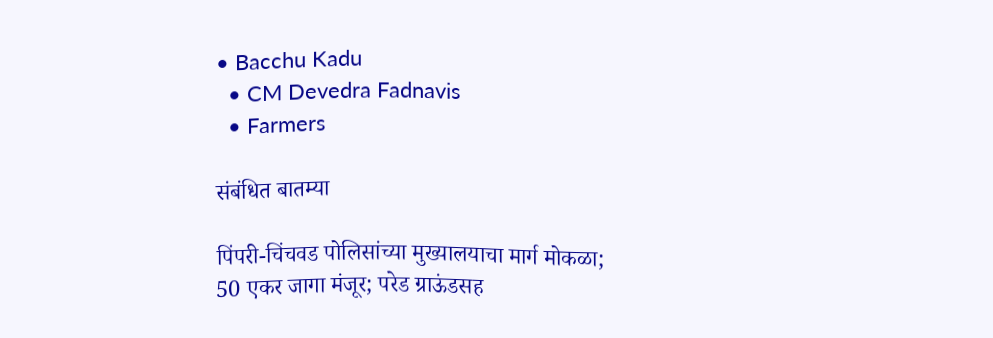• Bacchu Kadu
  • CM Devedra Fadnavis
  • Farmers

संबंधित बातम्या

पिंपरी-चिंचवड पोलिसांच्या मुख्यालयाचा मार्ग मोकळा; 50 एकर जागा मंजूर; परेड ग्राऊंडसह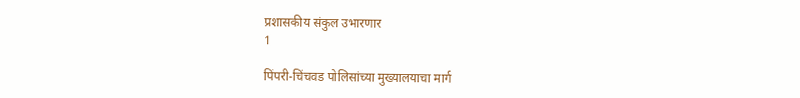प्रशासकीय संकुल उभारणार
1

पिंपरी-चिंचवड पोलिसांच्या मुख्यालयाचा मार्ग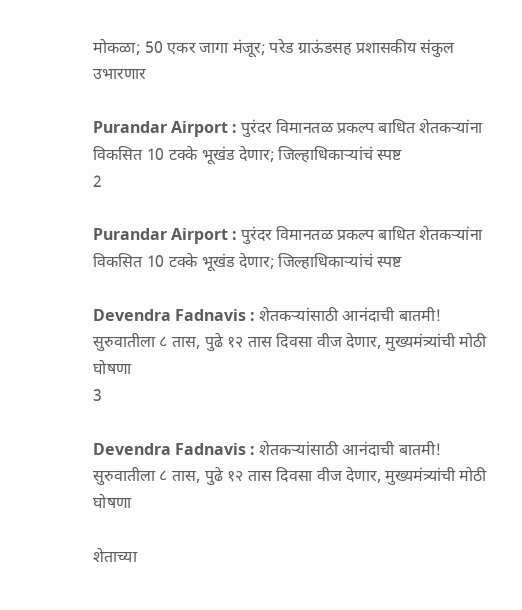मोकळा; 50 एकर जागा मंजूर; परेड ग्राऊंडसह प्रशासकीय संकुल उभारणार

Purandar Airport : पुरंदर विमानतळ प्रकल्प बाधित शेतकऱ्यांना विकसित 10 टक्के भूखंड देणार; जिल्हाधिकाऱ्यांचं स्पष्ट
2

Purandar Airport : पुरंदर विमानतळ प्रकल्प बाधित शेतकऱ्यांना विकसित 10 टक्के भूखंड देणार; जिल्हाधिकाऱ्यांचं स्पष्ट

Devendra Fadnavis : शेतकऱ्यांसाठी आनंदाची बातमी! सुरुवातीला ८ तास, पुढे १२ तास दिवसा वीज देणार, मुख्यमंत्र्यांची मोठी घोषणा
3

Devendra Fadnavis : शेतकऱ्यांसाठी आनंदाची बातमी! सुरुवातीला ८ तास, पुढे १२ तास दिवसा वीज देणार, मुख्यमंत्र्यांची मोठी घोषणा

शेताच्या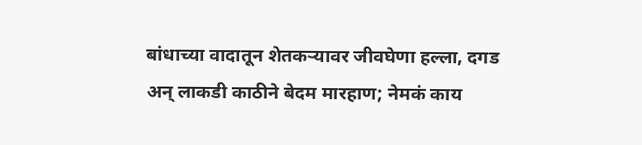बांधाच्या वादातून शेतकऱ्यावर जीवघेणा हल्ला, दगड अन् लाकडी काठीने बेदम मारहाण; नेमकं काय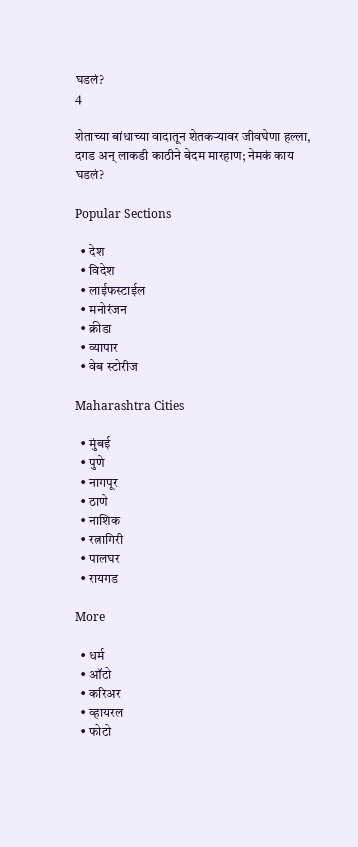घडलं?
4

शेताच्या बांधाच्या वादातून शेतकऱ्यावर जीवघेणा हल्ला, दगड अन् लाकडी काठीने बेदम मारहाण; नेमकं काय घडलं?

Popular Sections

  • देश
  • विदेश
  • लाईफस्टाईल
  • मनोरंजन
  • क्रीडा
  • व्यापार
  • वेब स्टोरीज

Maharashtra Cities

  • मुंबई
  • पुणे
  • नागपूर
  • ठाणे
  • नाशिक
  • रत्नागिरी
  • पालघर
  • रायगड

More

  • धर्म
  • ऑटो
  • करिअर
  • व्हायरल
  • फोटो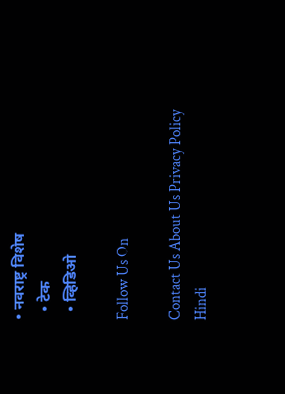• नवराष्ट्र विशेष
  • टेक
  • व्हिडिओ

Follow Us On

Contact Us About Us Privacy Policy
Hindi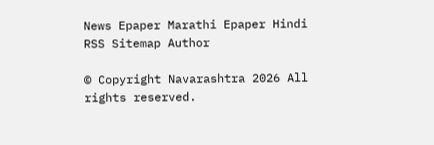News Epaper Marathi Epaper Hindi RSS Sitemap Author

© Copyright Navarashtra 2026 All rights reserved.